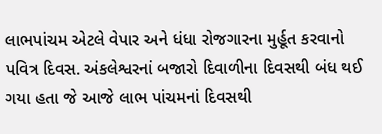લાભપાંચમ એટલે વેપાર અને ધંધા રોજગારના મુર્હૂત કરવાનો પવિત્ર દિવસ. અંકલેશ્વરનાં બજારો દિવાળીના દિવસથી બંધ થઈ ગયા હતા જે આજે લાભ પાંચમનાં દિવસથી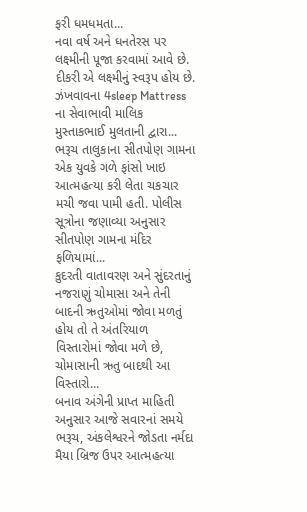ફરી ધમધમતા...
નવા વર્ષ અને ધનતેરસ પર લક્ષ્મીની પૂજા કરવામાં આવે છે. દીકરી એ લક્ષ્મીનું સ્વરૂપ હોય છે. ઝંખવાવના 4sleep Mattress ના સેવાભાવી માલિક મુસ્તાકભાઈ મુલતાની દ્વારા...
ભરૂચ તાલુકાના સીતપોણ ગામના એક યુવકે ગળે ફાંસો ખાઇ આત્મહત્યા કરી લેતા ચકચાર મચી જવા પામી હતી. પોલીસ સૂત્રોના જણાવ્યા અનુસાર સીતપોણ ગામના મંદિર ફળિયામાં...
કુદરતી વાતાવરણ અને સુંદરતાનું નજરાણું ચોમાસા અને તેની બાદની ઋતુઓમાં જોવા મળતું હોય તો તે અંતરિયાળ વિસ્તારોમાં જોવા મળે છે, ચોમાસાની ઋતુ બાદથી આ વિસ્તારો...
બનાવ અંગેની પ્રાપ્ત માહિતી અનુસાર આજે સવારનાં સમયે ભરૂચ, અંકલેશ્વરને જોડતા નર્મદા મૈયા બ્રિજ ઉપર આત્મહત્યા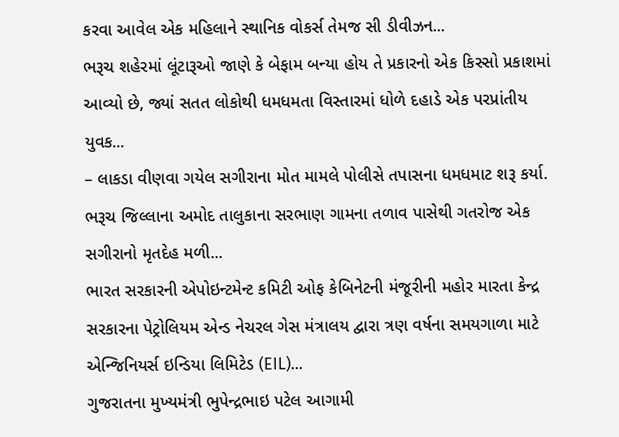કરવા આવેલ એક મહિલાને સ્થાનિક વોકર્સ તેમજ સી ડીવીઝન...
ભરૂચ શહેરમાં લૂંટારૂઓ જાણે કે બેફામ બન્યા હોય તે પ્રકારનો એક કિસ્સો પ્રકાશમાં આવ્યો છે, જ્યાં સતત લોકોથી ધમધમતા વિસ્તારમાં ધોળે દહાડે એક પરપ્રાંતીય યુવક...
– લાકડા વીણવા ગયેલ સગીરાના મોત મામલે પોલીસે તપાસના ધમધમાટ શરૂ કર્યા. ભરૂચ જિલ્લાના અમોદ તાલુકાના સરભાણ ગામના તળાવ પાસેથી ગતરોજ એક સગીરાનો મૃતદેહ મળી...
ભારત સરકારની એપોઇન્ટમેન્ટ કમિટી ઓફ કેબિનેટની મંજૂરીની મહોર મારતા કેન્દ્ર સરકારના પેટ્રોલિયમ એન્ડ નેચરલ ગેસ મંત્રાલય દ્વારા ત્રણ વર્ષના સમયગાળા માટે એન્જિનિયર્સ ઇન્ડિયા લિમિટેડ (EIL)...
ગુજરાતના મુખ્યમંત્રી ભુપેન્દ્રભાઇ પટેલ આગામી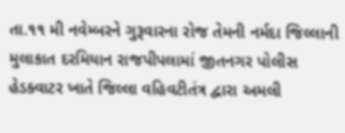તા.૧૧ મી નવેમ્બરને ગુરૂવારના રોજ તેમની નર્મદા જિલ્લાની મુલાકાત દરમિયાન રાજપીપલામાં જીતનગર પોલીસ હેડક્વાટર ખાતે જિલ્લા વહિવટીતંત્ર દ્વારા અમલી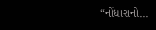“નોંધારાનો...